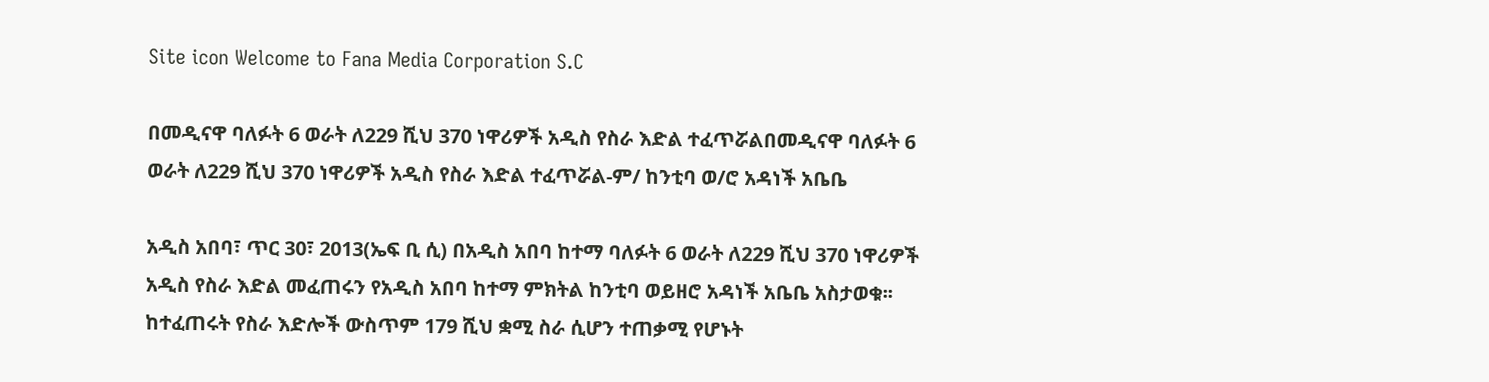Site icon Welcome to Fana Media Corporation S.C

በመዲናዋ ባለፉት 6 ወራት ለ229 ሺህ 370 ነዋሪዎች አዲስ የስራ እድል ተፈጥሯልበመዲናዋ ባለፉት 6 ወራት ለ229 ሺህ 370 ነዋሪዎች አዲስ የስራ እድል ተፈጥሯል-ም/ ከንቲባ ወ/ሮ አዳነች አቤቤ

አዲስ አበባ፣ ጥር 30፣ 2013(ኤፍ ቢ ሲ) በአዲስ አበባ ከተማ ባለፉት 6 ወራት ለ229 ሺህ 370 ነዋሪዎች አዲስ የስራ እድል መፈጠሩን የአዲስ አበባ ከተማ ምክትል ከንቲባ ወይዘሮ አዳነች አቤቤ አስታወቁ፡፡
ከተፈጠሩት የስራ እድሎች ውስጥም 179 ሺህ ቋሚ ስራ ሲሆን ተጠቃሚ የሆኑት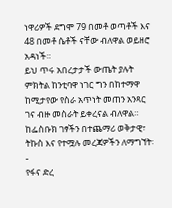ነዋሪዎች ደግሞ 79 በመቶ ወጣቶች እና 48 በመቶ ሴቶች ናቸው ብለዋል ወይዘሮ አዳነች።
ይህ ጥሩ አበረታታች ውጤት ያሉት ምክትል ከንቲባዋ ነገር ግን በከተማዋ ከሚታየው የስራ አጥነት መጠን አንጻር ገና ብዙ መስራት ይቀረናል ብለዋል።
ከፌስቡክ ገፃችን በተጨማሪ ወቅታዊ፣ ትኩስ እና የተሟሉ መረጃዎችን ለማግኘት፡-
የፋና ድረ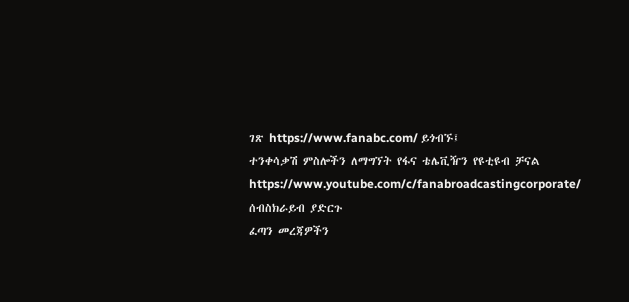ገጽ https://www.fanabc.com/ ይጎብኙ፤
ተንቀሳቃሽ ምስሎችን ለማግኘት የፋና ቴሌቪዥን የዩቲዩብ ቻናል https://www.youtube.com/c/fanabroadcastingcorporate/ ሰብስክራይብ ያድርጉ
ፈጣን መረጃዎችን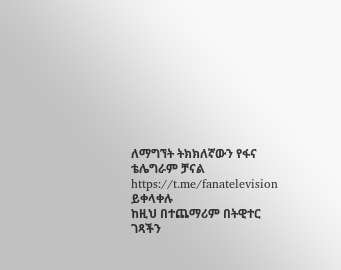ለማግኘት ትክክለኛውን የፋና ቴሌግራም ቻናል https://t.me/fanatelevision ይቀላቀሉ
ከዚህ በተጨማሪም በትዊተር ገጻችን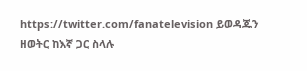https://twitter.com/fanatelevision ይወዳጁን
ዘወትር ከእኛ ጋር ስላሉ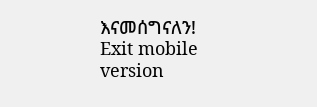እናመሰግናለን!
Exit mobile version